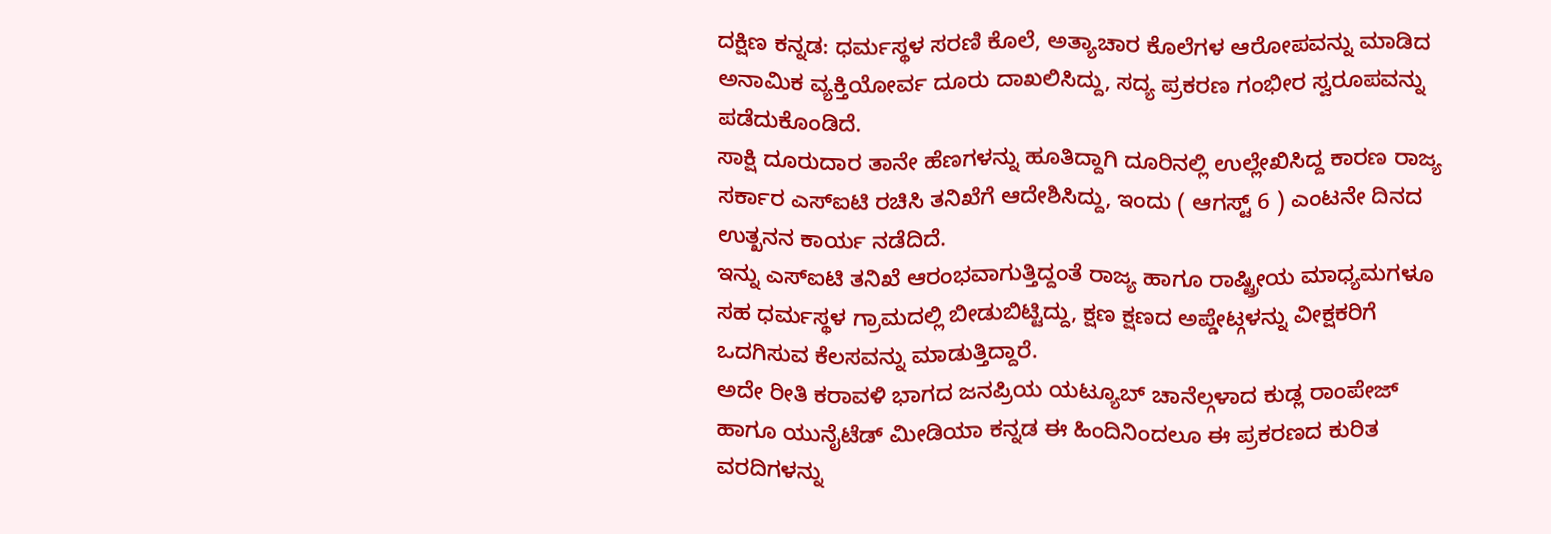ದಕ್ಷಿಣ ಕನ್ನಡ: ಧರ್ಮಸ್ಥಳ ಸರಣಿ ಕೊಲೆ, ಅತ್ಯಾಚಾರ ಕೊಲೆಗಳ ಆರೋಪವನ್ನು ಮಾಡಿದ ಅನಾಮಿಕ ವ್ಯಕ್ತಿಯೋರ್ವ ದೂರು ದಾಖಲಿಸಿದ್ದು, ಸದ್ಯ ಪ್ರಕರಣ ಗಂಭೀರ ಸ್ವರೂಪವನ್ನು ಪಡೆದುಕೊಂಡಿದೆ.
ಸಾಕ್ಷಿ ದೂರುದಾರ ತಾನೇ ಹೆಣಗಳನ್ನು ಹೂತಿದ್ದಾಗಿ ದೂರಿನಲ್ಲಿ ಉಲ್ಲೇಖಿಸಿದ್ದ ಕಾರಣ ರಾಜ್ಯ ಸರ್ಕಾರ ಎಸ್ಐಟಿ ರಚಿಸಿ ತನಿಖೆಗೆ ಆದೇಶಿಸಿದ್ದು, ಇಂದು ( ಆಗಸ್ಟ್ 6 ) ಎಂಟನೇ ದಿನದ ಉತ್ಖನನ ಕಾರ್ಯ ನಡೆದಿದೆ.
ಇನ್ನು ಎಸ್ಐಟಿ ತನಿಖೆ ಆರಂಭವಾಗುತ್ತಿದ್ದಂತೆ ರಾಜ್ಯ ಹಾಗೂ ರಾಷ್ಟ್ರೀಯ ಮಾಧ್ಯಮಗಳೂ ಸಹ ಧರ್ಮಸ್ಥಳ ಗ್ರಾಮದಲ್ಲಿ ಬೀಡುಬಿಟ್ಟಿದ್ದು, ಕ್ಷಣ ಕ್ಷಣದ ಅಪ್ಡೇಟ್ಗಳನ್ನು ವೀಕ್ಷಕರಿಗೆ ಒದಗಿಸುವ ಕೆಲಸವನ್ನು ಮಾಡುತ್ತಿದ್ದಾರೆ.
ಅದೇ ರೀತಿ ಕರಾವಳಿ ಭಾಗದ ಜನಪ್ರಿಯ ಯಟ್ಯೂಬ್ ಚಾನೆಲ್ಗಳಾದ ಕುಡ್ಲ ರಾಂಪೇಜ್ ಹಾಗೂ ಯುನೈಟೆಡ್ ಮೀಡಿಯಾ ಕನ್ನಡ ಈ ಹಿಂದಿನಿಂದಲೂ ಈ ಪ್ರಕರಣದ ಕುರಿತ ವರದಿಗಳನ್ನು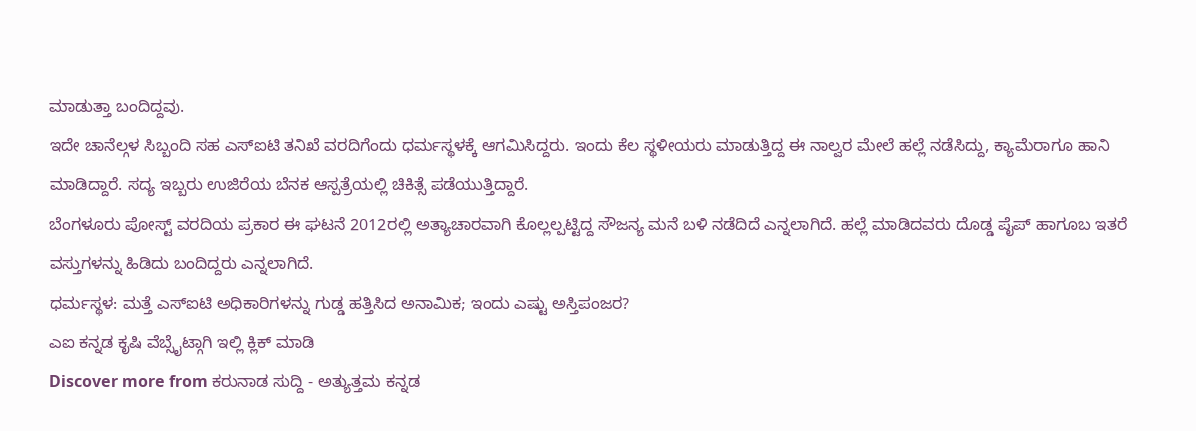ಮಾಡುತ್ತಾ ಬಂದಿದ್ದವು.
ಇದೇ ಚಾನೆಲ್ಗಳ ಸಿಬ್ಬಂದಿ ಸಹ ಎಸ್ಐಟಿ ತನಿಖೆ ವರದಿಗೆಂದು ಧರ್ಮಸ್ಥಳಕ್ಕೆ ಆಗಮಿಸಿದ್ದರು. ಇಂದು ಕೆಲ ಸ್ಥಳೀಯರು ಮಾಡುತ್ತಿದ್ದ ಈ ನಾಲ್ವರ ಮೇಲೆ ಹಲ್ಲೆ ನಡೆಸಿದ್ದು, ಕ್ಯಾಮೆರಾಗೂ ಹಾನಿ ಮಾಡಿದ್ದಾರೆ. ಸದ್ಯ ಇಬ್ಬರು ಉಜಿರೆಯ ಬೆನಕ ಆಸ್ಪತ್ರೆಯಲ್ಲಿ ಚಿಕಿತ್ಸೆ ಪಡೆಯುತ್ತಿದ್ದಾರೆ.
ಬೆಂಗಳೂರು ಪೋಸ್ಟ್ ವರದಿಯ ಪ್ರಕಾರ ಈ ಘಟನೆ 2012ರಲ್ಲಿ ಅತ್ಯಾಚಾರವಾಗಿ ಕೊಲ್ಲಲ್ಪಟ್ಟಿದ್ದ ಸೌಜನ್ಯ ಮನೆ ಬಳಿ ನಡೆದಿದೆ ಎನ್ನಲಾಗಿದೆ. ಹಲ್ಲೆ ಮಾಡಿದವರು ದೊಡ್ಡ ಪೈಪ್ ಹಾಗೂಬ ಇತರೆ ವಸ್ತುಗಳನ್ನು ಹಿಡಿದು ಬಂದಿದ್ದರು ಎನ್ನಲಾಗಿದೆ.
ಧರ್ಮಸ್ಥಳ: ಮತ್ತೆ ಎಸ್ಐಟಿ ಅಧಿಕಾರಿಗಳನ್ನು ಗುಡ್ಡ ಹತ್ತಿಸಿದ ಅನಾಮಿಕ; ಇಂದು ಎಷ್ಟು ಅಸ್ತಿಪಂಜರ?
ಎಐ ಕನ್ನಡ ಕೃಷಿ ವೆಬ್ಸೈಟ್ಗಾಗಿ ಇಲ್ಲಿ ಕ್ಲಿಕ್ ಮಾಡಿ
Discover more from ಕರುನಾಡ ಸುದ್ದಿ - ಅತ್ಯುತ್ತಮ ಕನ್ನಡ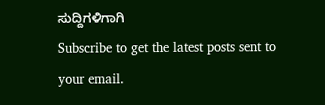ಸುದ್ದಿಗಳಿಗಾಗಿ
Subscribe to get the latest posts sent to your email.